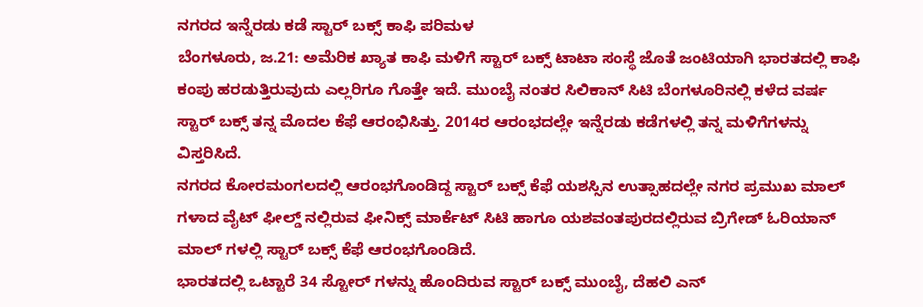ನಗರದ ಇನ್ನೆರಡು ಕಡೆ ಸ್ಟಾರ್ ಬಕ್ಸ್ ಕಾಫಿ ಪರಿಮಳ
ಬೆಂಗಳೂರು, ಜ.21: ಅಮೆರಿಕ ಖ್ಯಾತ ಕಾಫಿ ಮಳಿಗೆ ಸ್ಟಾರ್ ಬಕ್ಸ್ ಟಾಟಾ ಸಂಸ್ಥೆ ಜೊತೆ ಜಂಟಿಯಾಗಿ ಭಾರತದಲ್ಲಿ ಕಾಫಿ ಕಂಪು ಹರಡುತ್ತಿರುವುದು ಎಲ್ಲರಿಗೂ ಗೊತ್ತೇ ಇದೆ. ಮುಂಬೈ ನಂತರ ಸಿಲಿಕಾನ್ ಸಿಟಿ ಬೆಂಗಳೂರಿನಲ್ಲಿ ಕಳೆದ ವರ್ಷ ಸ್ಟಾರ್ ಬಕ್ಸ್ ತನ್ನ ಮೊದಲ ಕೆಫೆ ಆರಂಭಿಸಿತ್ತು. 2014ರ ಆರಂಭದಲ್ಲೇ ಇನ್ನೆರಡು ಕಡೆಗಳಲ್ಲಿ ತನ್ನ ಮಳಿಗೆಗಳನ್ನು ವಿಸ್ತರಿಸಿದೆ.
ನಗರದ ಕೋರಮಂಗಲದಲ್ಲಿ ಆರಂಭಗೊಂಡಿದ್ದ ಸ್ಟಾರ್ ಬಕ್ಸ್ ಕೆಫೆ ಯಶಸ್ಸಿನ ಉತ್ಸಾಹದಲ್ಲೇ ನಗರ ಪ್ರಮುಖ ಮಾಲ್ ಗಳಾದ ವೈಟ್ ಫೀಲ್ಡ್ ನಲ್ಲಿರುವ ಫೀನಿಕ್ಸ್ ಮಾರ್ಕೆಟ್ ಸಿಟಿ ಹಾಗೂ ಯಶವಂತಪುರದಲ್ಲಿರುವ ಬ್ರಿಗೇಡ್ ಓರಿಯಾನ್ ಮಾಲ್ ಗಳಲ್ಲಿ ಸ್ಟಾರ್ ಬಕ್ಸ್ ಕೆಫೆ ಆರಂಭಗೊಂಡಿದೆ.
ಭಾರತದಲ್ಲಿ ಒಟ್ಟಾರೆ 34 ಸ್ಟೋರ್ ಗಳನ್ನು ಹೊಂದಿರುವ ಸ್ಟಾರ್ ಬಕ್ಸ್ ಮುಂಬೈ, ದೆಹಲಿ ಎನ್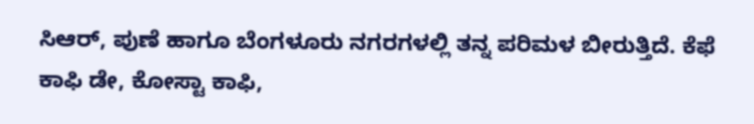ಸಿಆರ್, ಪುಣೆ ಹಾಗೂ ಬೆಂಗಳೂರು ನಗರಗಳಲ್ಲಿ ತನ್ನ ಪರಿಮಳ ಬೀರುತ್ತಿದೆ. ಕೆಫೆ ಕಾಫಿ ಡೇ, ಕೋಸ್ಟಾ ಕಾಫಿ,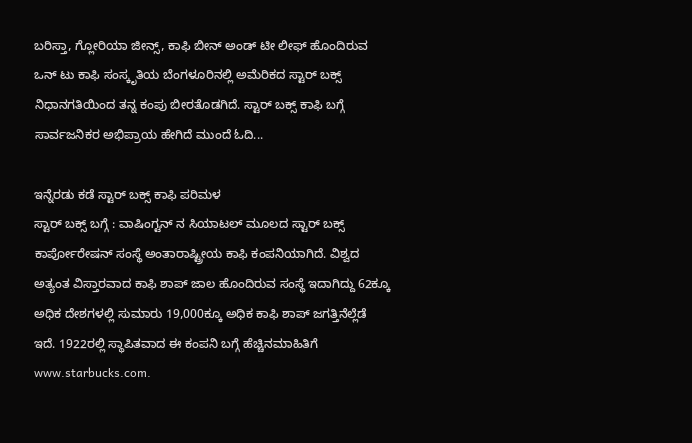ಬರಿಸ್ತಾ, ಗ್ಲೋರಿಯಾ ಜೀನ್ಸ್, ಕಾಫಿ ಬೀನ್ ಅಂಡ್ ಟೀ ಲೀಫ್ ಹೊಂದಿರುವ ಒನ್ ಟು ಕಾಫಿ ಸಂಸ್ಕೃತಿಯ ಬೆಂಗಳೂರಿನಲ್ಲಿ ಅಮೆರಿಕದ ಸ್ಟಾರ್ ಬಕ್ಸ್ ನಿಧಾನಗತಿಯಿಂದ ತನ್ನ ಕಂಪು ಬೀರತೊಡಗಿದೆ. ಸ್ಟಾರ್ ಬಕ್ಸ್ ಕಾಫಿ ಬಗ್ಗೆ ಸಾರ್ವಜನಿಕರ ಅಭಿಪ್ರಾಯ ಹೇಗಿದೆ ಮುಂದೆ ಓದಿ...

ಇನ್ನೆರಡು ಕಡೆ ಸ್ಟಾರ್ ಬಕ್ಸ್ ಕಾಫಿ ಪರಿಮಳ
ಸ್ಟಾರ್ ಬಕ್ಸ್ ಬಗ್ಗೆ : ವಾಷಿಂಗ್ಟನ್ ನ ಸಿಯಾಟಲ್ ಮೂಲದ ಸ್ಟಾರ್ ಬಕ್ಸ್ ಕಾರ್ಪೋರೇಷನ್ ಸಂಸ್ಥೆ ಅಂತಾರಾಷ್ಟ್ರೀಯ ಕಾಫಿ ಕಂಪನಿಯಾಗಿದೆ. ವಿಶ್ವದ ಅತ್ಯಂತ ವಿಸ್ತಾರವಾದ ಕಾಫಿ ಶಾಪ್ ಜಾಲ ಹೊಂದಿರುವ ಸಂಸ್ಥೆ ಇದಾಗಿದ್ದು 62ಕ್ಕೂ ಅಧಿಕ ದೇಶಗಳಲ್ಲಿ ಸುಮಾರು 19,000ಕ್ಕೂ ಅಧಿಕ ಕಾಫಿ ಶಾಪ್ ಜಗತ್ತಿನೆಲ್ಲೆಡೆ ಇದೆ. 1922ರಲ್ಲಿ ಸ್ಥಾಪಿತವಾದ ಈ ಕಂಪನಿ ಬಗ್ಗೆ ಹೆಚ್ಚಿನಮಾಹಿತಿಗೆ www.starbucks.com.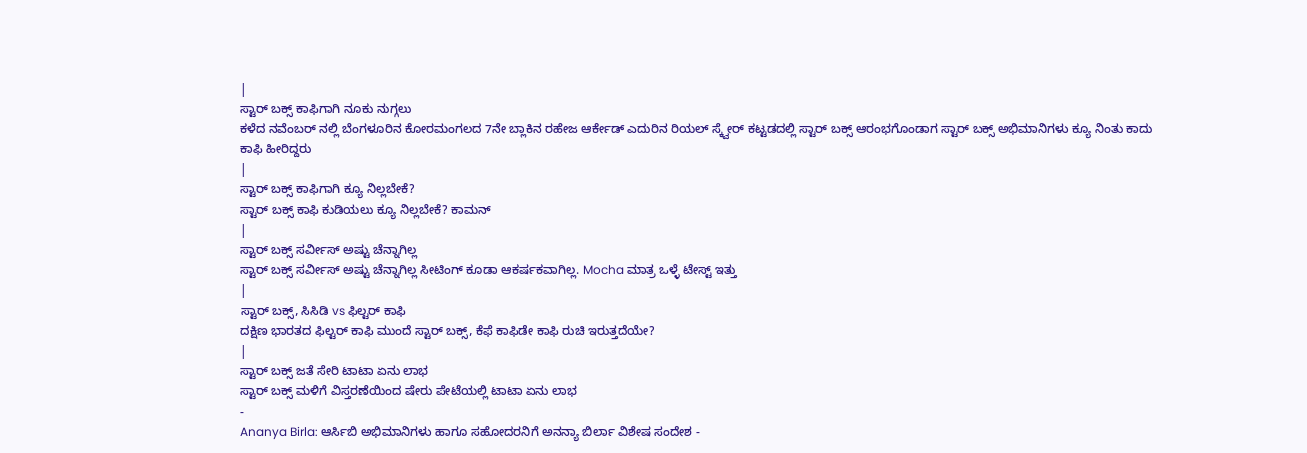|
ಸ್ಟಾರ್ ಬಕ್ಸ್ ಕಾಫಿಗಾಗಿ ನೂಕು ನುಗ್ಗಲು
ಕಳೆದ ನವೆಂಬರ್ ನಲ್ಲಿ ಬೆಂಗಳೂರಿನ ಕೋರಮಂಗಲದ 7ನೇ ಬ್ಲಾಕಿನ ರಹೇಜ ಆರ್ಕೇಡ್ ಎದುರಿನ ರಿಯಲ್ ಸ್ಕ್ವೇರ್ ಕಟ್ಟಡದಲ್ಲಿ ಸ್ಟಾರ್ ಬಕ್ಸ್ ಆರಂಭಗೊಂಡಾಗ ಸ್ಟಾರ್ ಬಕ್ಸ್ ಅಭಿಮಾನಿಗಳು ಕ್ಯೂ ನಿಂತು ಕಾದು ಕಾಫಿ ಹೀರಿದ್ದರು
|
ಸ್ಟಾರ್ ಬಕ್ಸ್ ಕಾಫಿಗಾಗಿ ಕ್ಯೂ ನಿಲ್ಲಬೇಕೆ?
ಸ್ಟಾರ್ ಬಕ್ಸ್ ಕಾಫಿ ಕುಡಿಯಲು ಕ್ಯೂ ನಿಲ್ಲಬೇಕೆ? ಕಾಮನ್
|
ಸ್ಟಾರ್ ಬಕ್ಸ್ ಸರ್ವೀಸ್ ಅಷ್ಟು ಚೆನ್ನಾಗಿಲ್ಲ
ಸ್ಟಾರ್ ಬಕ್ಸ್ ಸರ್ವೀಸ್ ಅಷ್ಟು ಚೆನ್ನಾಗಿಲ್ಲ ಸೀಟಿಂಗ್ ಕೂಡಾ ಆಕರ್ಷಕವಾಗಿಲ್ಲ. Mocha ಮಾತ್ರ ಒಳ್ಳೆ ಟೇಸ್ಟ್ ಇತ್ತು
|
ಸ್ಟಾರ್ ಬಕ್ಸ್, ಸಿಸಿಡಿ vs ಫಿಲ್ಟರ್ ಕಾಫಿ
ದಕ್ಷಿಣ ಭಾರತದ ಫಿಲ್ಟರ್ ಕಾಫಿ ಮುಂದೆ ಸ್ಟಾರ್ ಬಕ್ಸ್, ಕೆಫೆ ಕಾಫಿಡೇ ಕಾಫಿ ರುಚಿ ಇರುತ್ತದೆಯೇ?
|
ಸ್ಟಾರ್ ಬಕ್ಸ್ ಜತೆ ಸೇರಿ ಟಾಟಾ ಏನು ಲಾಭ
ಸ್ಟಾರ್ ಬಕ್ಸ್ ಮಳಿಗೆ ವಿಸ್ತರಣೆಯಿಂದ ಷೇರು ಪೇಟೆಯಲ್ಲಿ ಟಾಟಾ ಏನು ಲಾಭ
-
Ananya Birla: ಆರ್ಸಿಬಿ ಅಭಿಮಾನಿಗಳು ಹಾಗೂ ಸಹೋದರನಿಗೆ ಅನನ್ಯಾ ಬಿರ್ಲಾ ವಿಶೇಷ ಸಂದೇಶ -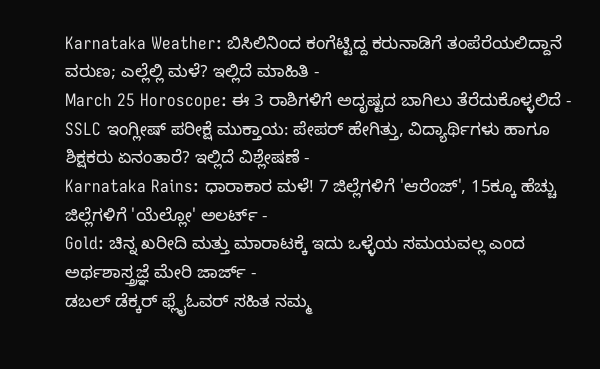Karnataka Weather: ಬಿಸಿಲಿನಿಂದ ಕಂಗೆಟ್ಟಿದ್ದ ಕರುನಾಡಿಗೆ ತಂಪೆರೆಯಲಿದ್ದಾನೆ ವರುಣ; ಎಲ್ಲೆಲ್ಲಿ ಮಳೆ? ಇಲ್ಲಿದೆ ಮಾಹಿತಿ -
March 25 Horoscope: ಈ 3 ರಾಶಿಗಳಿಗೆ ಅದೃಷ್ಟದ ಬಾಗಿಲು ತೆರೆದುಕೊಳ್ಳಲಿದೆ -
SSLC ಇಂಗ್ಲೀಷ್ ಪರೀಕ್ಷೆ ಮುಕ್ತಾಯ: ಪೇಪರ್ ಹೇಗಿತ್ತು, ವಿದ್ಯಾರ್ಥಿಗಳು ಹಾಗೂ ಶಿಕ್ಷಕರು ಏನಂತಾರೆ? ಇಲ್ಲಿದೆ ವಿಶ್ಲೇಷಣೆ -
Karnataka Rains: ಧಾರಾಕಾರ ಮಳೆ! 7 ಜಿಲ್ಲೆಗಳಿಗೆ 'ಆರೆಂಜ್', 15ಕ್ಕೂ ಹೆಚ್ಚು ಜಿಲ್ಲೆಗಳಿಗೆ 'ಯೆಲ್ಲೋ' ಅಲರ್ಟ್ -
Gold: ಚಿನ್ನ ಖರೀದಿ ಮತ್ತು ಮಾರಾಟಕ್ಕೆ ಇದು ಒಳ್ಳೆಯ ಸಮಯವಲ್ಲ ಎಂದ ಅರ್ಥಶಾಸ್ತ್ರಜ್ಞೆ ಮೇರಿ ಜಾರ್ಜ್ -
ಡಬಲ್ ಡೆಕ್ಕರ್ ಫ್ಲೈಓವರ್ ಸಹಿತ ನಮ್ಮ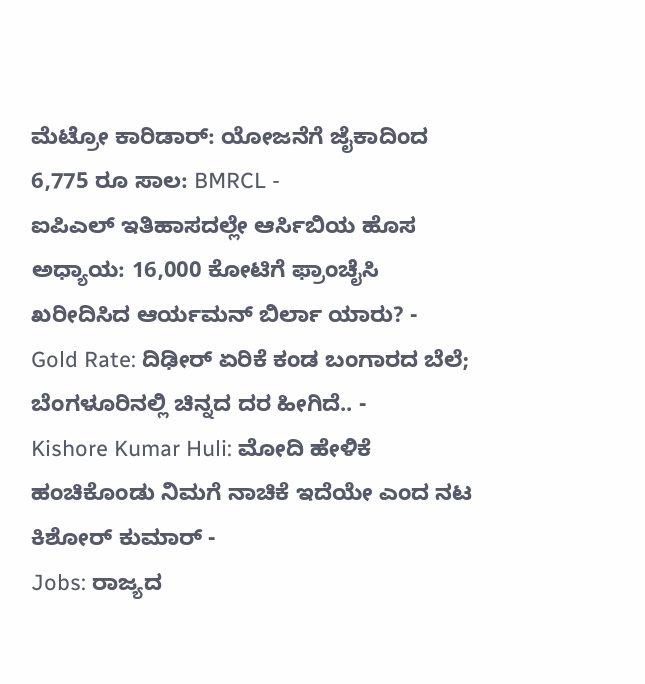ಮೆಟ್ರೋ ಕಾರಿಡಾರ್: ಯೋಜನೆಗೆ ಜೈಕಾದಿಂದ 6,775 ರೂ ಸಾಲ: BMRCL -
ಐಪಿಎಲ್ ಇತಿಹಾಸದಲ್ಲೇ ಆರ್ಸಿಬಿಯ ಹೊಸ ಅಧ್ಯಾಯ: 16,000 ಕೋಟಿಗೆ ಫ್ರಾಂಚೈಸಿ ಖರೀದಿಸಿದ ಆರ್ಯಮನ್ ಬಿರ್ಲಾ ಯಾರು? -
Gold Rate: ದಿಢೀರ್ ಏರಿಕೆ ಕಂಡ ಬಂಗಾರದ ಬೆಲೆ; ಬೆಂಗಳೂರಿನಲ್ಲಿ ಚಿನ್ನದ ದರ ಹೀಗಿದೆ.. -
Kishore Kumar Huli: ಮೋದಿ ಹೇಳಿಕೆ ಹಂಚಿಕೊಂಡು ನಿಮಗೆ ನಾಚಿಕೆ ಇದೆಯೇ ಎಂದ ನಟ ಕಿಶೋರ್ ಕುಮಾರ್ -
Jobs: ರಾಜ್ಯದ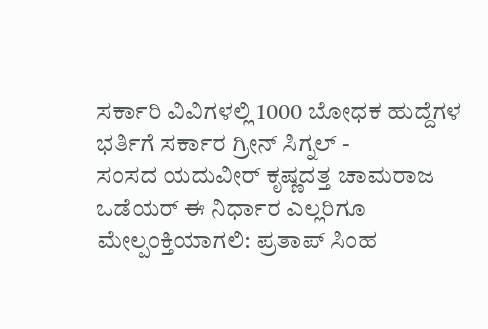ಸರ್ಕಾರಿ ವಿವಿಗಳಲ್ಲಿ 1000 ಬೋಧಕ ಹುದ್ದೆಗಳ ಭರ್ತಿಗೆ ಸರ್ಕಾರ ಗ್ರೀನ್ ಸಿಗ್ನಲ್ -
ಸಂಸದ ಯದುವೀರ್ ಕೃಷ್ಣದತ್ತ ಚಾಮರಾಜ ಒಡೆಯರ್ ಈ ನಿರ್ಧಾರ ಎಲ್ಲರಿಗೂ ಮೇಲ್ಪಂಕ್ತಿಯಾಗಲಿ: ಪ್ರತಾಪ್ ಸಿಂಹ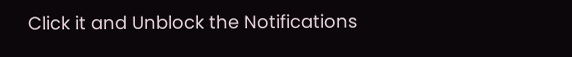Click it and Unblock the Notifications